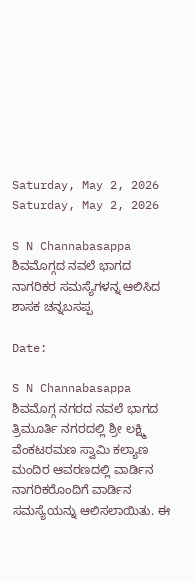Saturday, May 2, 2026
Saturday, May 2, 2026

S N Channabasappa ಶಿವಮೊಗ್ಗದ ನವಲೆ ಭಾಗದ ನಾಗರಿಕರ ಸಮಸ್ಯೆಗಳನ್ನ ಆಲಿಸಿದ ಶಾಸಕ ಚನ್ನಬಸಪ್ಪ

Date:

S N Channabasappa ಶಿವಮೊಗ್ಗ ನಗರದ ನವಲೆ ಭಾಗದ ತ್ರಿಮೂರ್ತಿ ನಗರದಲ್ಲಿ ಶ್ರೀ ಲಕ್ಷ್ಮಿ ವೆಂಕಟರಮಣ ಸ್ವಾಮಿ ಕಲ್ಯಾಣ ಮಂದಿರ ಆವರಣದಲ್ಲಿ ವಾರ್ಡಿನ ನಾಗರಿಕರೊಂದಿಗೆ ವಾರ್ಡಿನ ಸಮಸ್ಯೆಯನ್ನು ಆಲಿಸಲಾಯಿತು. ಈ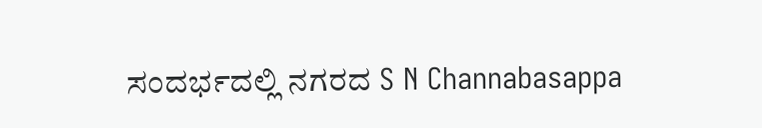ಸಂದರ್ಭದಲ್ಲಿ ನಗರದ S N Channabasappa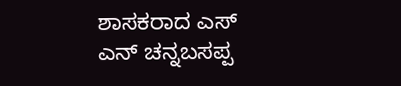ಶಾಸಕರಾದ ಎಸ್ ಎನ್ ಚನ್ನಬಸಪ್ಪ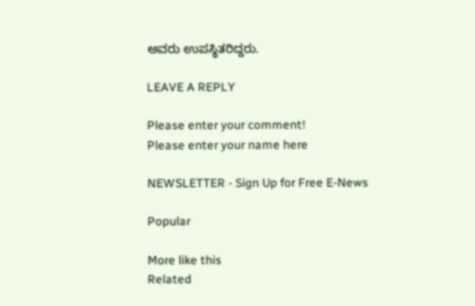ಅವರು ಉಪಸ್ಥಿತರಿದ್ದರು.

LEAVE A REPLY

Please enter your comment!
Please enter your name here

NEWSLETTER - Sign Up for Free E-News

Popular

More like this
Related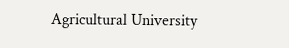Agricultural University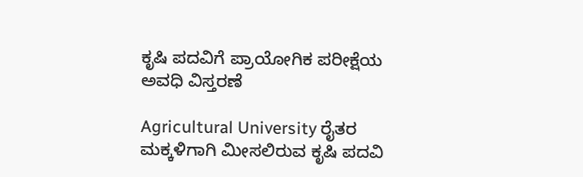ಕೃಷಿ ಪದವಿಗೆ ಪ್ರಾಯೋಗಿಕ ಪರೀಕ್ಷೆಯ ಅವಧಿ ವಿಸ್ತರಣೆ

Agricultural University ರೈತರ ಮಕ್ಕಳಿಗಾಗಿ ಮೀಸಲಿರುವ ಕೃಷಿ ಪದವಿ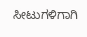ಸೀಟುಗಳಿಗಾಗಿ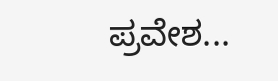ಪ್ರವೇಶ...